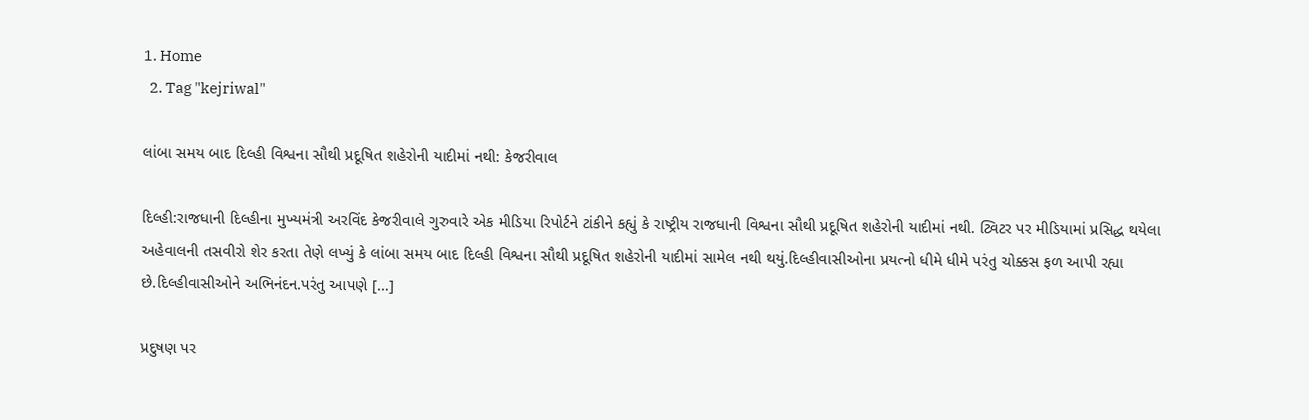1. Home
  2. Tag "kejriwal"

લાંબા સમય બાદ દિલ્હી વિશ્વના સૌથી પ્રદૂષિત શહેરોની યાદીમાં નથી: કેજરીવાલ

દિલ્હી:રાજધાની દિલ્હીના મુખ્યમંત્રી અરવિંદ કેજરીવાલે ગુરુવારે એક મીડિયા રિપોર્ટને ટાંકીને કહ્યું કે રાષ્ટ્રીય રાજધાની વિશ્વના સૌથી પ્રદૂષિત શહેરોની યાદીમાં નથી. ટ્વિટર પર મીડિયામાં પ્રસિદ્ધ થયેલા અહેવાલની તસવીરો શેર કરતા તેણે લખ્યું કે લાંબા સમય બાદ દિલ્હી વિશ્વના સૌથી પ્રદૂષિત શહેરોની યાદીમાં સામેલ નથી થયું.દિલ્હીવાસીઓના પ્રયત્નો ધીમે ધીમે પરંતુ ચોક્કસ ફળ આપી રહ્યા છે.દિલ્હીવાસીઓને અભિનંદન.પરંતુ આપણે […]

પ્રદુષણ પર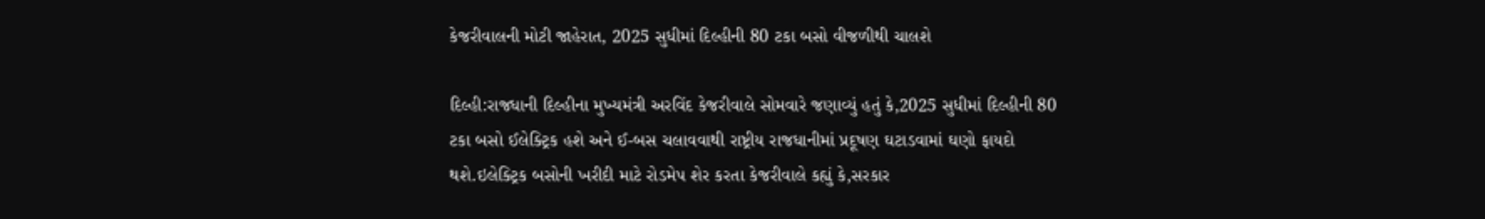કેજરીવાલની મોટી જાહેરાત, 2025 સુધીમાં દિલ્હીની 80 ટકા બસો વીજળીથી ચાલશે

દિલ્હી:રાજધાની દિલ્હીના મુખ્યમંત્રી અરવિંદ કેજરીવાલે સોમવારે જણાવ્યું હતું કે,2025 સુધીમાં દિલ્હીની 80 ટકા બસો ઈલેક્ટ્રિક હશે અને ઈ-બસ ચલાવવાથી રાષ્ટ્રીય રાજધાનીમાં પ્રદૂષણ ઘટાડવામાં ઘણો ફાયદો થશે.ઇલેક્ટ્રિક બસોની ખરીદી માટે રોડમેપ શેર કરતા કેજરીવાલે કહ્યું કે,સરકાર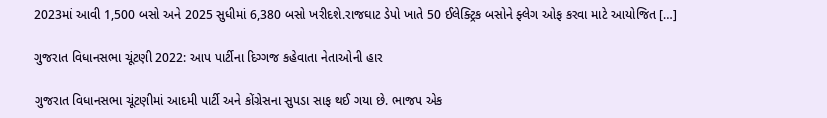2023માં આવી 1,500 બસો અને 2025 સુધીમાં 6,380 બસો ખરીદશે.રાજઘાટ ડેપો ખાતે 50 ઈલેક્ટ્રિક બસોને ફ્લેગ ઓફ કરવા માટે આયોજિત […]

ગુજરાત વિધાનસભા ચૂંટણી 2022: આપ પાર્ટીના દિગ્ગજ કહેવાતા નેતાઓની હાર

ગુજરાત વિધાનસભા ચૂંટણીમાં આદમી પાર્ટી અને કોંગ્રેસના સુપડા સાફ થઈ ગયા છે. ભાજપ એક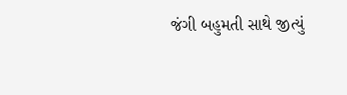જંગી બહુમતી સાથે જીત્યું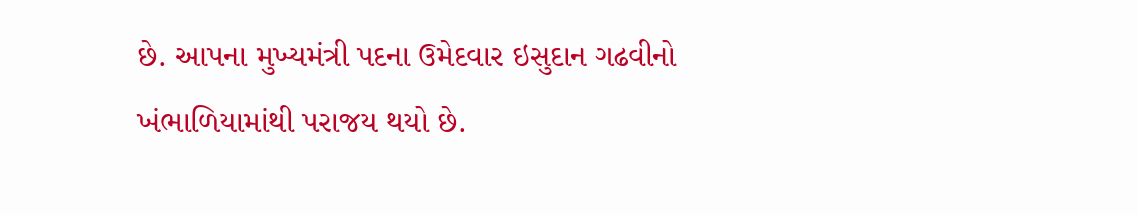છે. આપના મુખ્યમંત્રી પદના ઉમેદવાર ઇસુદાન ગઢવીનો ખંભાળિયામાંથી પરાજય થયો છે.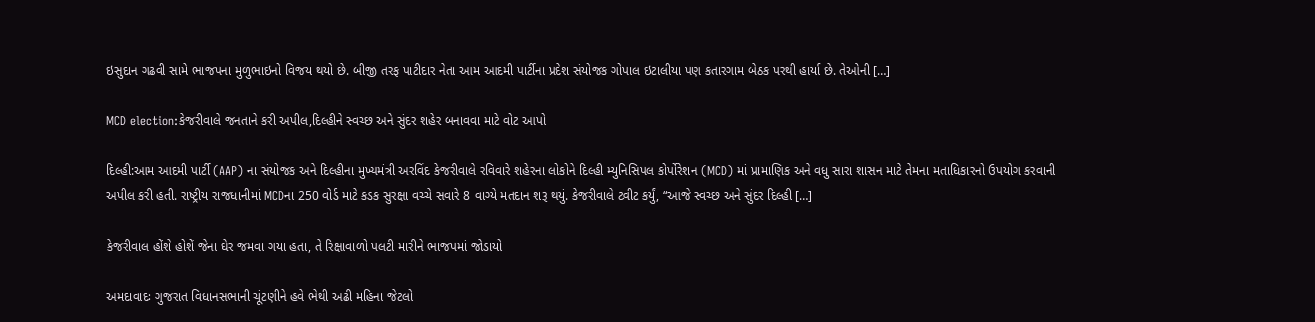ઇસુદાન ગઢવી સામે ભાજપના મુળુભાઇનો વિજય થયો છે. બીજી તરફ પાટીદાર નેતા આમ આદમી પાર્ટીના પ્રદેશ સંયોજક ગોપાલ ઇટાલીયા પણ કતારગામ બેઠક પરથી હાર્યા છે. તેઓની […]

MCD election:કેજરીવાલે જનતાને કરી અપીલ,દિલ્હીને સ્વચ્છ અને સુંદર શહેર બનાવવા માટે વોટ આપો

દિલ્હી:આમ આદમી પાર્ટી (AAP) ના સંયોજક અને દિલ્હીના મુખ્યમંત્રી અરવિંદ કેજરીવાલે રવિવારે શહેરના લોકોને દિલ્હી મ્યુનિસિપલ કોર્પોરેશન (MCD) માં પ્રામાણિક અને વધુ સારા શાસન માટે તેમના મતાધિકારનો ઉપયોગ કરવાની અપીલ કરી હતી. રાષ્ટ્રીય રાજધાનીમાં MCDના 250 વોર્ડ માટે કડક સુરક્ષા વચ્ચે સવારે 8 વાગ્યે મતદાન શરૂ થયું. કેજરીવાલે ટ્વીટ કર્યું, “આજે સ્વચ્છ અને સુંદર દિલ્હી […]

કેજરીવાલ હોંશે હોશેં જેના ઘેર જમવા ગયા હતા, તે રિક્ષાવાળો પલટી મારીને ભાજપમાં જોડાયો

અમદાવાદઃ ગુજરાત વિધાનસભાની ચૂંટણીને હવે ભેથી અઢી મહિના જેટલો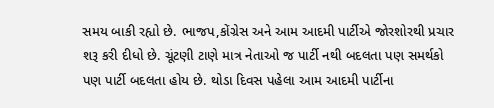સમય બાકી રહ્યો છે. ભાજપ,કોંગ્રેસ અને આમ આદમી પાર્ટીએ જોરશોરથી પ્રચાર શરૂ કરી દીધો છે. ચૂંટણી ટાણે માત્ર નેતાઓ જ પાર્ટી નથી બદલતા પણ સમર્થકો પણ પાર્ટી બદલતા હોય છે. થોડા દિવસ પહેલા આમ આદમી પાર્ટીના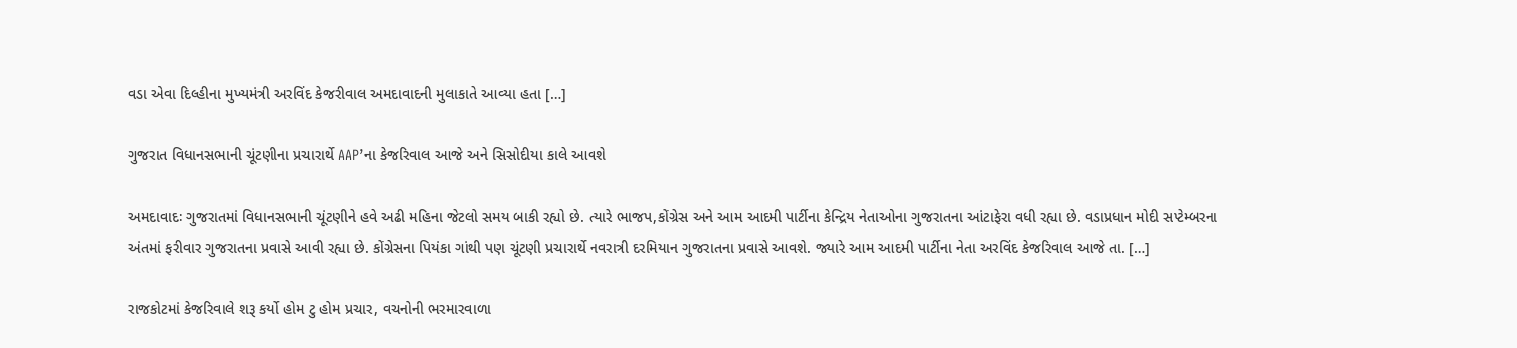વડા એવા દિલ્હીના મુખ્યમંત્રી અરવિંદ કેજરીવાલ અમદાવાદની મુલાકાતે આવ્યા હતા […]

ગુજરાત વિધાનસભાની ચૂંટણીના પ્રચારાર્થે AAP’ના કેજરિવાલ આજે અને સિસોદીયા કાલે આવશે

અમદાવાદઃ ગુજરાતમાં વિધાનસભાની ચૂંટણીને હવે અઢી મહિના જેટલો સમય બાકી રહ્યો છે. ત્યારે ભાજપ,કોંગ્રેસ અને આમ આદમી પાર્ટીના કેન્દ્રિય નેતાઓના ગુજરાતના આંટાફેરા વધી રહ્યા છે. વડાપ્રધાન મોદી સપ્ટેમ્બરના અંતમાં ફરીવાર ગુજરાતના પ્રવાસે આવી રહ્યા છે. કોંગ્રેસના પિયંકા ગાંથી પણ ચૂંટણી પ્રચારાર્થે નવરાત્રી દરમિયાન ગુજરાતના પ્રવાસે આવશે. જ્યારે આમ આદમી પાર્ટીના નેતા અરવિંદ કેજરિવાલ આજે તા. […]

રાજકોટમાં કેજરિવાલે શરૂ કર્યો હોમ ટુ હોમ પ્રચાર, વચનોની ભરમારવાળા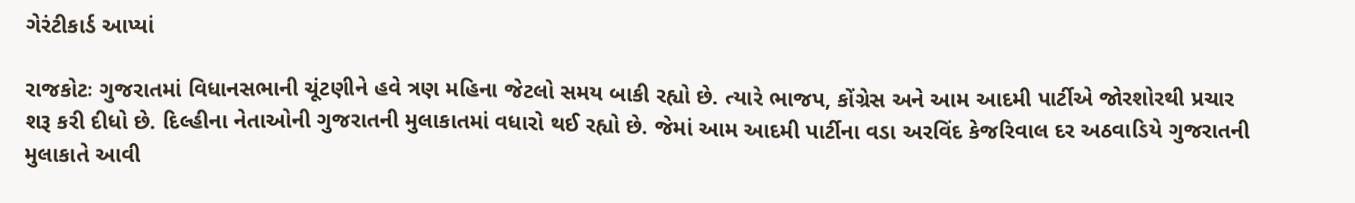ગેરંટીકાર્ડ આપ્યાં

રાજકોટઃ ગુજરાતમાં વિધાનસભાની ચૂંટણીને હવે ત્રણ મહિના જેટલો સમય બાકી રહ્યો છે. ત્યારે ભાજપ, કોંગ્રેસ અને આમ આદમી પાર્ટીએ જોરશોરથી પ્રચાર શરૂ કરી દીધો છે. દિલ્હીના નેતાઓની ગુજરાતની મુલાકાતમાં વધારો થઈ રહ્યો છે. જેમાં આમ આદમી પાર્ટીના વડા અરવિંદ કેજરિવાલ દર અઠવાડિયે ગુજરાતની મુલાકાતે આવી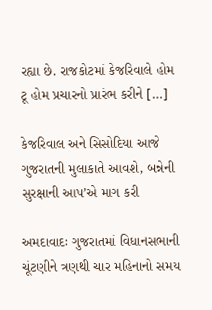રહ્યા છે. રાજકોટમાં કેજરિવાલે હોમ ટૂ હોમ પ્રચારનો પ્રારંભ કરીને […]

કેજરિવાલ અને સિસોદિયા આજે ગુજરાતની મુલાકાતે આવશે, બન્નેની સુરક્ષાની આપ’એ માગ કરી

અમદાવાદઃ ગુજરાતમાં વિધાનસભાની ચૂંટણીને ત્રણથી ચાર મહિનાનો સમય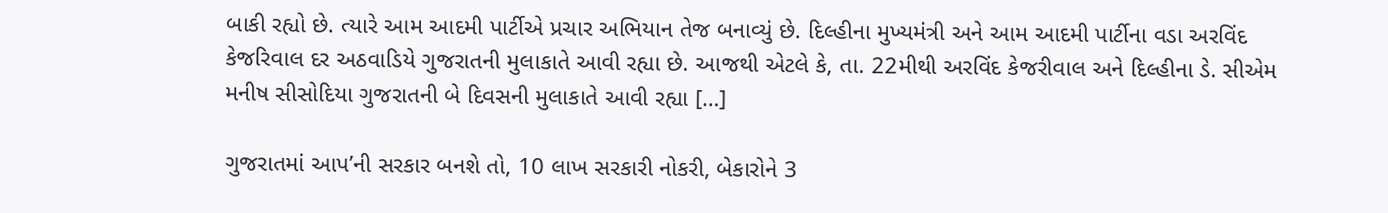બાકી રહ્યો છે. ત્યારે આમ આદમી પાર્ટીએ પ્રચાર અભિયાન તેજ બનાવ્યું છે. દિલ્હીના મુખ્યમંત્રી અને આમ આદમી પાર્ટીના વડા અરવિંદ કેજરિવાલ દર અઠવાડિયે ગુજરાતની મુલાકાતે આવી રહ્યા છે. આજથી એટલે કે, તા. 22મીથી અરવિંદ કેજરીવાલ અને દિલ્હીના ડે. સીએમ મનીષ સીસોદિયા ગુજરાતની બે દિવસની મુલાકાતે આવી રહ્યા […]

ગુજરાતમાં આપ’ની સરકાર બનશે તો, 10 લાખ સરકારી નોકરી, બેકારોને 3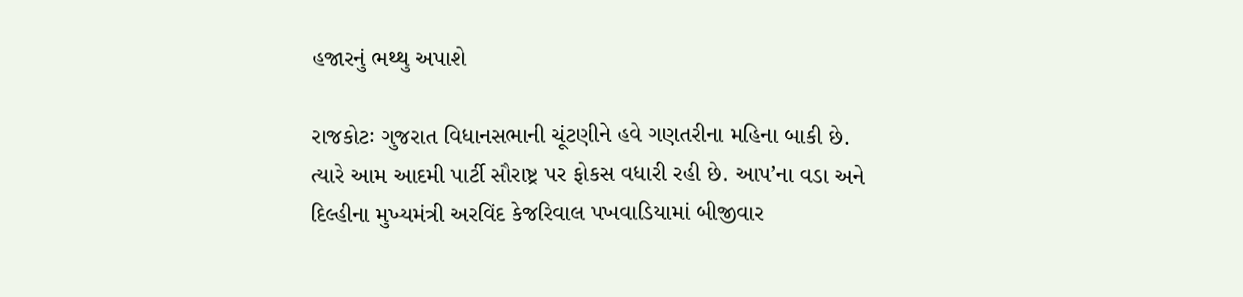હજારનું ભથ્થુ અપાશે

રાજકોટઃ ગુજરાત વિધાનસભાની ચૂંટણીને હવે ગણતરીના મહિના બાકી છે. ત્યારે આમ આદમી પાર્ટી સૌરાષ્ટ્ર પર ફોકસ વધારી રહી છે. આપ’ના વડા અને દિલ્હીના મુખ્યમંત્રી અરવિંદ કેજરિવાલ પખવાડિયામાં બીજીવાર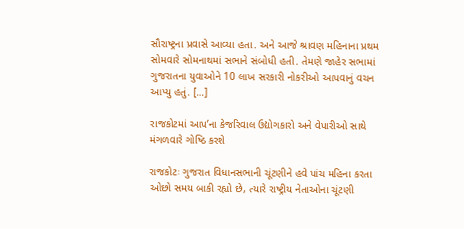સૌરાષ્ટ્રના પ્રવાસે આવ્યા હતા. અને આજે શ્રાવણ મહિનાના પ્રથમ સોમવારે સોમનાથમાં સભાને સંબોધી હતી. તેમણે જાહેર સભામાં ગુજરાતના યુવાઓને 10 લાખ સરકારી નોકરીઓ આપવાનું વચન આપ્યુ હતું. […]

રાજકોટમાં આપ’ના કેજરિવાલ ઉદ્યોગકારો અને વેપારીઓ સાથે મંગળવારે ગોષ્ઠિ કરશે

રાજકોટઃ ગુજરાત વિધાનસભાની ચૂંટણીને હવે પાંચ મહિના કરતા ઓછો સમય બાકી રહ્યો છે, ત્યારે રાષ્ટ્રીય નેતાઓના ચૂંટણી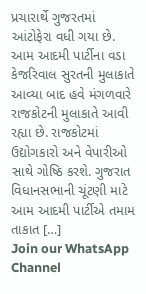પ્રચારાર્થે ગુજરતમાં આંટોફેરા વધી ગયા છે. આમ આદમી પાર્ટીના વડા કેજરિવાલ સુરતની મુલાકાતે આવ્યા બાદ હવે મંગળવારે રાજકોટની મુલાકાતે આવી રહ્યા છે. રાજકોટમાં ઉદ્યોગકારો અને વેપારીઓ સાથે ગોષ્ઠિ કરશે. ગુજરાત વિધાનસભાની ચૂંટણી માટે આમ આદમી પાર્ટીએ તમામ તાકાત […]
Join our WhatsApp Channel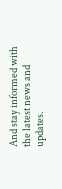And stay informed with the latest news and updates.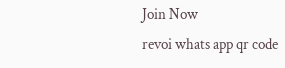Join Now
revoi whats app qr code